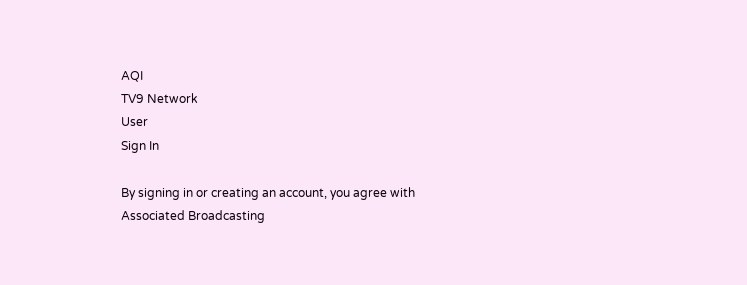AQI
TV9 Network
User
Sign In

By signing in or creating an account, you agree with Associated Broadcasting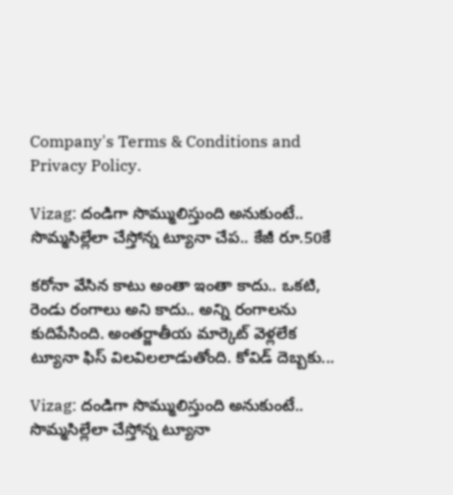Company's Terms & Conditions and Privacy Policy.

Vizag: దండిగా సొమ్ములిస్తుంది అనుకుంటే.. సొమ్మసిల్లేలా చేస్తోన్న ట్యూనా చేప.. కేజీ రూ.50కే

కరోనా వేసిన కాటు అంతా ఇంతా కాదు.. ఒకటి, రెండు రంగాలు అని కాదు.. అన్ని రంగాలను కుదిపేసింది. అంతర్జాతీయ మార్కెట్‌ వెళ్లలేక ట్యూనా ఫిస్ విలవిలలాడుతోంది. కోవిడ్ దెబ్బకు...

Vizag: దండిగా సొమ్ములిస్తుంది అనుకుంటే.. సొమ్మసిల్లేలా చేస్తోన్న ట్యూనా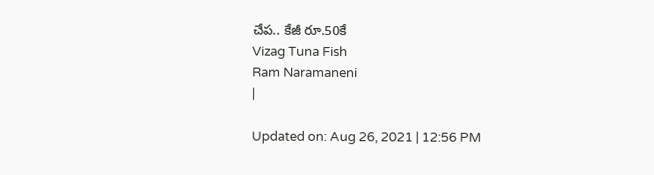చేప.. కేజీ రూ.50కే
Vizag Tuna Fish
Ram Naramaneni
|

Updated on: Aug 26, 2021 | 12:56 PM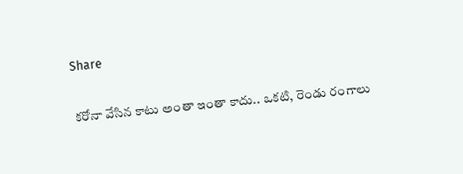Share

కరోనా వేసిన కాటు అంతా ఇంతా కాదు.. ఒకటి, రెండు రంగాలు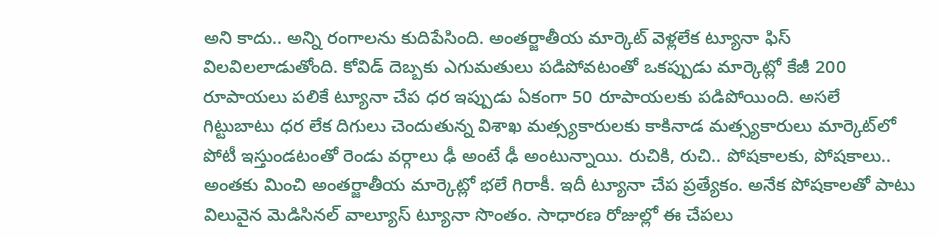అని కాదు.. అన్ని రంగాలను కుదిపేసింది. అంతర్జాతీయ మార్కెట్‌ వెళ్లలేక ట్యూనా ఫిస్ విలవిలలాడుతోంది. కోవిడ్ దెబ్బకు ఎగుమతులు పడిపోవటంతో ఒకప్పుడు మార్కెట్లో కేజీ 200 రూపాయలు పలికే ట్యూనా చేప ధర ఇప్పుడు ఏకంగా 50 రూపాయలకు పడిపోయింది. అసలే గిట్టుబాటు ధర లేక దిగులు చెందుతున్న విశాఖ మత్స్యకారులకు కాకినాడ మత్స్యకారులు మార్కెట్‌లో పోటీ ఇస్తుండటంతో రెండు వర్గాలు ఢీ అంటే ఢీ అంటున్నాయి. రుచికి, రుచి.. పోషకాలకు, పోషకాలు.. అంతకు మించి అంతర్జాతీయ మార్కెట్లో భలే గిరాకీ. ఇదీ ట్యూనా చేప ప్రత్యేకం. అనేక పోషకాలతో పాటు విలువైన మెడిసినల్ వాల్యూస్ ట్యూనా సొంతం. సాధారణ రోజుల్లో ఈ చేపలు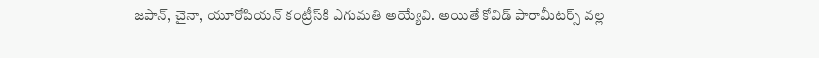జపాన్, చైనా, యూరోపియన్ కంట్రీస్‌కి ఎగుమతి అయ్యేవి. అయితే కోవిడ్ పారామీటర్స్ వల్ల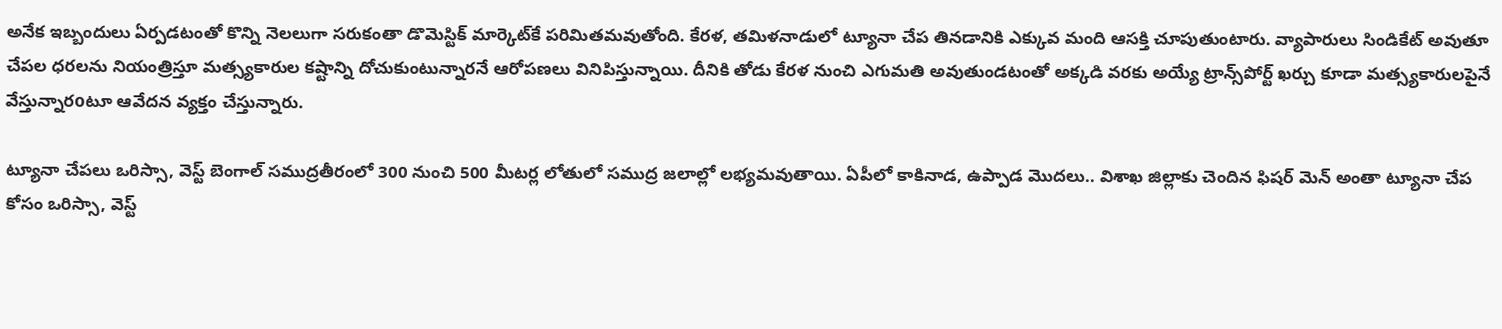అనేక ఇబ్బందులు ఏర్పడటంతో కొన్ని నెలలుగా సరుకంతా డొమెస్టిక్ మార్కెట్‌కే పరిమితమవుతోంది. కేరళ, తమిళనాడులో ట్యూనా చేప తినడానికి ఎక్కువ మంది ఆసక్తి చూపుతుంటారు. వ్యాపారులు సిండికేట్ అవుతూ చేపల ధరలను నియంత్రిస్తూ మత్స్యకారుల కష్టాన్ని దోచుకుంటున్నారనే ఆరోపణలు వినిపిస్తున్నాయి. దీనికి తోడు కేరళ నుంచి ఎగుమతి అవుతుండటంతో అక్కడి వరకు అయ్యే ట్రాన్స్‌పోర్ట్ ఖర్చు కూడా మత్స్యకారులపైనే వేస్తున్నారoటూ ఆవేదన వ్యక్తం చేస్తున్నారు.

ట్యూనా చేపలు ఒరిస్సా, వెస్ట్ బెంగాల్ సముద్రతీరంలో 300 నుంచి 500 మీటర్ల లోతులో సముద్ర జలాల్లో లభ్యమవుతాయి. ఏపీలో కాకినాడ, ఉప్పాడ మొదలు.. విశాఖ జిల్లాకు చెందిన ఫిషర్ మెన్ అంతా ట్యూనా చేప కోసం ఒరిస్సా, వెస్ట్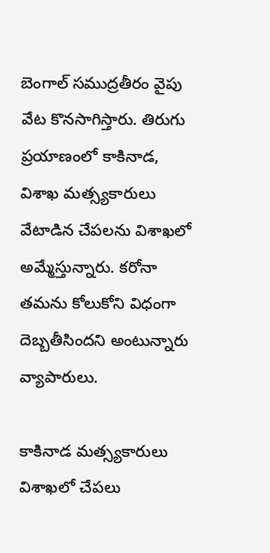బెంగాల్ సముద్రతీరం వైపు వేట కొనసాగిస్తారు. తిరుగు ప్రయాణంలో కాకినాడ, విశాఖ మత్స్యకారులు వేటాడిన చేపలను విశాఖలో అమ్మేస్తున్నారు. కరోనా తమను కోలుకోని విధంగా దెబ్బతీసిందని అంటున్నారు వ్యాపారులు.

కాకినాడ మత్స్యకారులు విశాఖలో చేపలు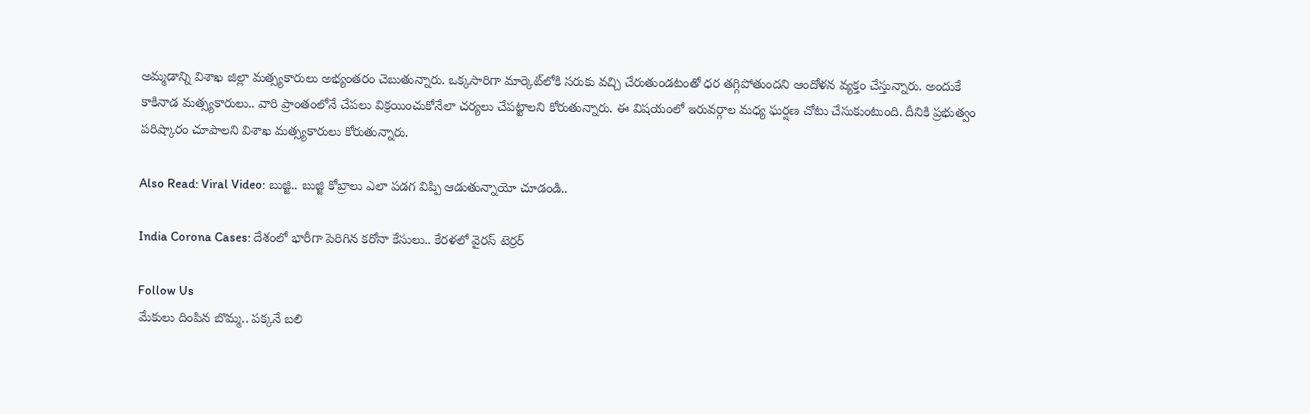అమ్మడాన్ని విశాఖ జిల్లా మత్స్యకారులు అభ్యంతరం చెబుతున్నారు. ఒక్కసారిగా మార్కెట్‌లోకి సరుకు వచ్చి చేరుతుండటంతో ధర తగ్గిపోతుందని ఆందోళన వ్యక్తం చేస్తున్నారు. అందుకే కాకినాడ మత్స్యకారులు.. వారి ప్రాంతంలోనే చేపలు విక్రయించుకోనేలా చర్యలు చేపట్టాలని కోరుతున్నారు. ఈ విషయంలో ఇరువర్గాల మధ్య ఘర్షణ చోటు చేసుకుంటుంది. దీనికి ప్రభుత్వం పరిష్కారం చూపాలని విశాఖ మత్స్యకారులు కోరుతున్నారు.

Also Read: Viral Video: బుజ్జి.. బుజ్జి కోబ్రాలు ఎలా పడగ విప్పి ఆడుతున్నాయో చూడండి..

India Corona Cases: దేశంలో భారీగా పెరిగిన కరోనా కేసులు.. కేరళలో వైరస్ టెర్రర్

Follow Us
మేకులు దింపిన బొమ్మ.. పక్కనే బలి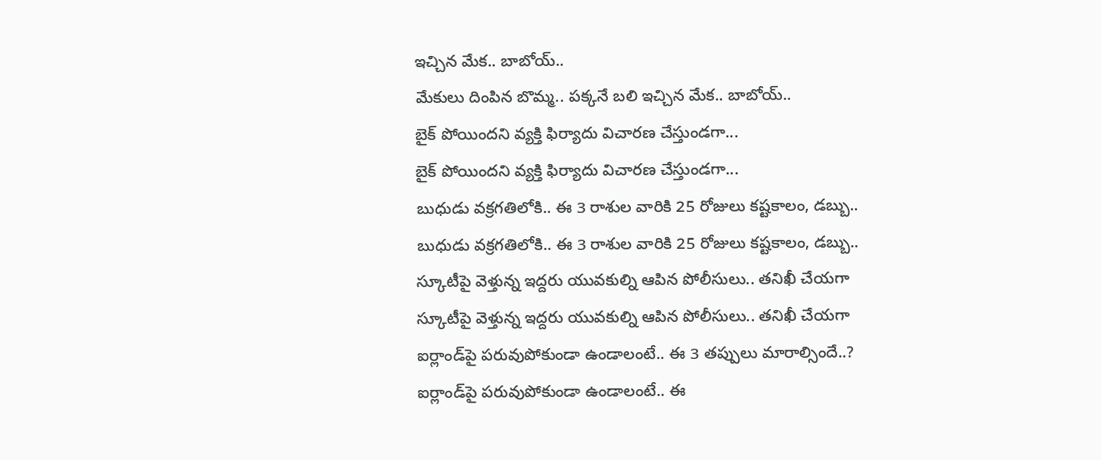ఇచ్చిన మేక.. బాబోయ్..
మేకులు దింపిన బొమ్మ.. పక్కనే బలి ఇచ్చిన మేక.. బాబోయ్..
బైక్ పోయిందని వ్యక్తి ఫిర్యాదు విచారణ చేస్తుండగా...
బైక్ పోయిందని వ్యక్తి ఫిర్యాదు విచారణ చేస్తుండగా...
బుధుడు వక్రగతిలోకి.. ఈ 3 రాశుల వారికి 25 రోజులు కష్టకాలం, డబ్బు..
బుధుడు వక్రగతిలోకి.. ఈ 3 రాశుల వారికి 25 రోజులు కష్టకాలం, డబ్బు..
స్కూటీపై వెళ్తున్న ఇద్దరు యువకుల్ని ఆపిన పోలీసులు.. తనిఖీ చేయగా
స్కూటీపై వెళ్తున్న ఇద్దరు యువకుల్ని ఆపిన పోలీసులు.. తనిఖీ చేయగా
ఐర్లాండ్‌పై పరువుపోకుండా ఉండాలంటే.. ఈ 3 తప్పులు మారాల్సిందే..?
ఐర్లాండ్‌పై పరువుపోకుండా ఉండాలంటే.. ఈ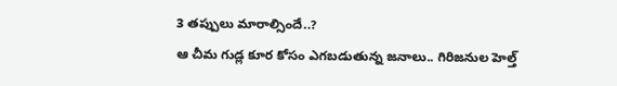3 తప్పులు మారాల్సిందే..?
ఆ చీమ గుడ్ల కూర కోసం ఎగబడుతున్న జనాలు.. గిరిజనుల హెల్త్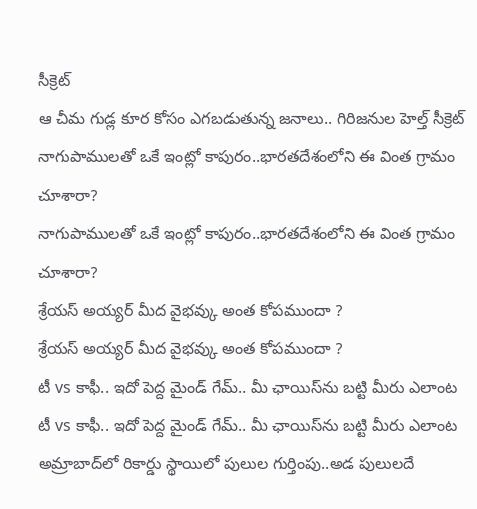సీక్రెట్
ఆ చీమ గుడ్ల కూర కోసం ఎగబడుతున్న జనాలు.. గిరిజనుల హెల్త్ సీక్రెట్
నాగుపాములతో ఒకే ఇంట్లో కాపురం..భారతదేశంలోని ఈ వింత గ్రామం చూశారా?
నాగుపాములతో ఒకే ఇంట్లో కాపురం..భారతదేశంలోని ఈ వింత గ్రామం చూశారా?
శ్రేయస్ అయ్యర్‌ మీద వైభవ్కు అంత కోపముందా ?
శ్రేయస్ అయ్యర్‌ మీద వైభవ్కు అంత కోపముందా ?
టీ vs కాఫీ.. ఇదో పెద్ద మైండ్ గేమ్.. మీ ఛాయిస్‌ను బట్టి మీరు ఎలాంట
టీ vs కాఫీ.. ఇదో పెద్ద మైండ్ గేమ్.. మీ ఛాయిస్‌ను బట్టి మీరు ఎలాంట
అమ్రాబాద్‌లో రికార్డు స్థాయిలో పులుల గుర్తింపు..అడ పులులదే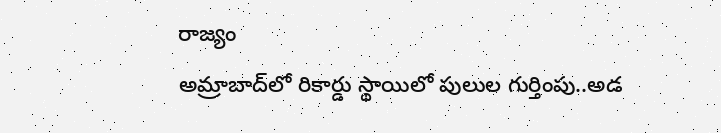రాజ్యం
అమ్రాబాద్‌లో రికార్డు స్థాయిలో పులుల గుర్తింపు..అడ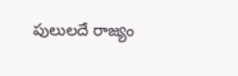పులులదే రాజ్యం